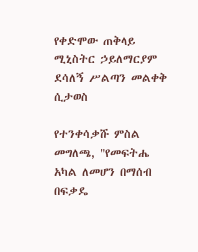የቀድሞው ጠቅላይ ሚኒስትር ኃይለማርያም ደሳለኝ ሥልጣን መልቀቅ ሲታወስ

የተንቀሳቃሹ ምስል መግለጫ, "የመፍትሔ አካል ለመሆን በማሰብ በፍቃዴ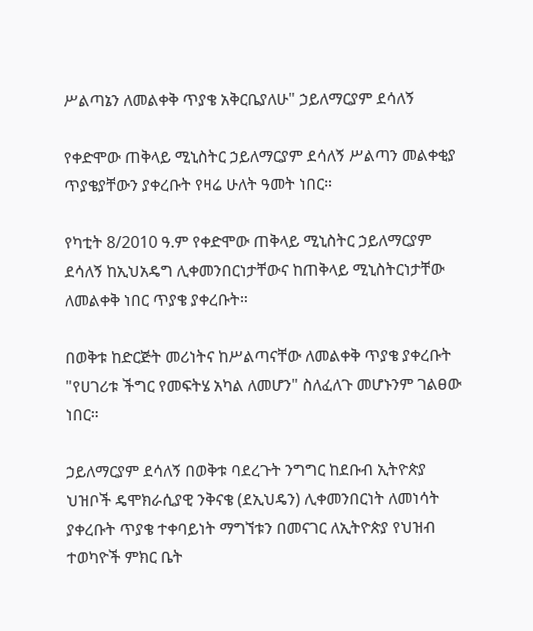ሥልጣኔን ለመልቀቅ ጥያቄ አቅርቤያለሁ" ኃይለማርያም ደሳለኝ

የቀድሞው ጠቅላይ ሚኒስትር ኃይለማርያም ደሳለኝ ሥልጣን መልቀቂያ ጥያቄያቸውን ያቀረቡት የዛሬ ሁለት ዓመት ነበር።

የካቲት 8/2010 ዓ.ም የቀድሞው ጠቅላይ ሚኒስትር ኃይለማርያም ደሳለኝ ከኢህአዴግ ሊቀመንበርነታቸውና ከጠቅላይ ሚኒስትርነታቸው ለመልቀቅ ነበር ጥያቄ ያቀረቡት።

በወቅቱ ከድርጅት መሪነትና ከሥልጣናቸው ለመልቀቅ ጥያቄ ያቀረቡት "የሀገሪቱ ችግር የመፍትሄ አካል ለመሆን" ስለፈለጉ መሆኑንም ገልፀው ነበር።

ኃይለማርያም ደሳለኝ በወቅቱ ባደረጉት ንግግር ከደቡብ ኢትዮጵያ ህዝቦች ዴሞክራሲያዊ ንቅናቄ (ደኢህዴን) ሊቀመንበርነት ለመነሳት ያቀረቡት ጥያቄ ተቀባይነት ማግኘቱን በመናገር ለኢትዮጵያ የህዝብ ተወካዮች ምክር ቤት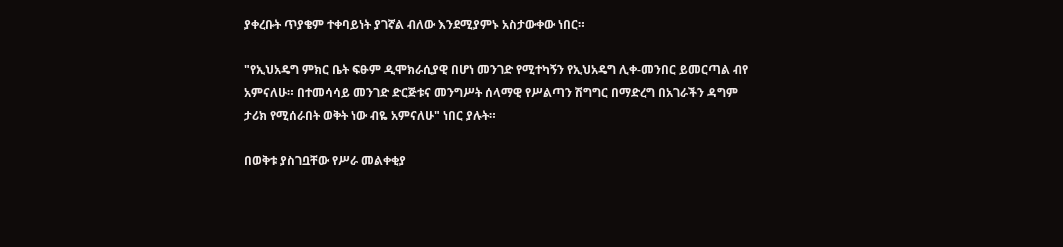ያቀረቡት ጥያቄም ተቀባይነት ያገኛል ብለው እንደሚያምኑ አስታውቀው ነበር።

"የኢህአዴግ ምክር ቤት ፍፁም ዲሞክራሲያዊ በሆነ መንገድ የሚተካኝን የኢህአዴግ ሊቀ-መንበር ይመርጣል ብየ አምናለሁ። በተመሳሳይ መንገድ ድርጅቱና መንግሥት ሰላማዊ የሥልጣን ሽግግር በማድረግ በአገራችን ዳግም ታሪክ የሚሰራበት ወቅት ነው ብዬ አምናለሁ" ነበር ያሉት።

በወቅቱ ያስገቧቸው የሥራ መልቀቂያ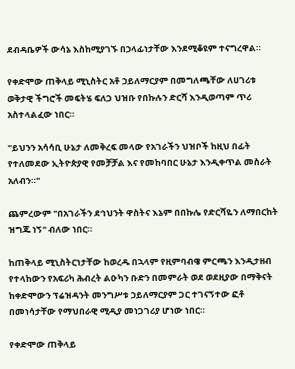ደብዳቤዎች ውሳኔ እስከሚያገኙ በኃላፊነታቸው እንደሚቆዩም ተናግረዋል።

የቀድሞው ጠቅላይ ሚኒስትር አቶ ኃይለማርያም በመግለጫቸው ለሀገሪቱ ወቅታዊ ችግሮች መፍትሄ ፍለጋ ህዝቡ የበኩሉን ድርሻ እንዲወጣም ጥሪ አስተላልፈው ነበር።

"ይህንን አሳሳቢ ሁኔታ ለመቅረፍ መላው የአገራችን ህዝቦች ከዚህ በፊት የተለመደው ኢትዮጵያዊ የመቻቻል እና የመከባበር ሁኔታ እንዲቀጥል መስራት አለብን።"

ጨምረውም "በአገራችን ደኅህንት ዋስትና እኔም በበኩሌ የድርሻዬን ለማበርከት ዝግጁ ነኝ" ብለው ነበር።

ከጠቅላይ ሚኒስትርነታቸው ከወረዱ በኋላም የዚምባብዌ ምርጫን እንዲታዘብ የተላከውን የአፍሪካ ሕብረት ልዑካን ቡድን በመምራት ወደ ወደዚያው በማቅናት ከቀድሞውን ፕሬዝዳንት መንግሥቱ ኃይለማርያም ጋር ተገናኝተው ፎቶ በመነሳታቸው የማህበራዊ ሚዲያ መነጋገሪያ ሆነው ነበር።

የቀድሞው ጠቅላይ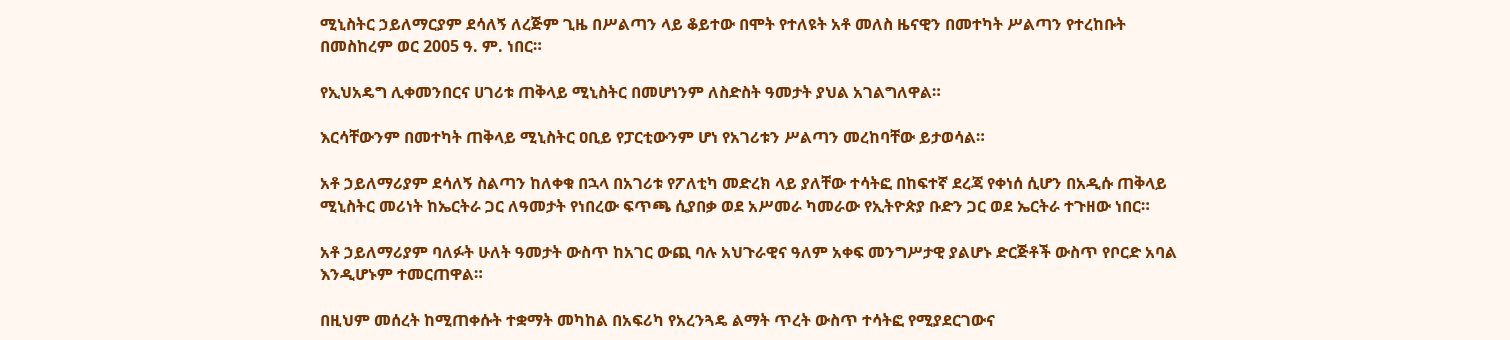ሚኒስትር ኃይለማርያም ደሳለኝ ለረጅም ጊዜ በሥልጣን ላይ ቆይተው በሞት የተለዩት አቶ መለስ ዜናዊን በመተካት ሥልጣን የተረከቡት በመስከረም ወር 2005 ዓ. ም. ነበር።

የኢህአዴግ ሊቀመንበርና ሀገሪቱ ጠቅላይ ሚኒስትር በመሆነንም ለስድስት ዓመታት ያህል አገልግለዋል።

እርሳቸውንም በመተካት ጠቅላይ ሚኒስትር ዐቢይ የፓርቲውንም ሆነ የአገሪቱን ሥልጣን መረከባቸው ይታወሳል።

አቶ ኃይለማሪያም ደሳለኝ ስልጣን ከለቀቁ በኋላ በአገሪቱ የፖለቲካ መድረክ ላይ ያለቸው ተሳትፎ በከፍተኛ ደረጃ የቀነሰ ሲሆን በአዲሱ ጠቅላይ ሚኒስትር መሪነት ከኤርትራ ጋር ለዓመታት የነበረው ፍጥጫ ሲያበቃ ወደ አሥመራ ካመራው የኢትዮጵያ ቡድን ጋር ወደ ኤርትራ ተጉዘው ነበር።

አቶ ኃይለማሪያም ባለፉት ሁለት ዓመታት ውስጥ ከአገር ውጪ ባሉ አህጉራዊና ዓለም አቀፍ መንግሥታዊ ያልሆኑ ድርጅቶች ውስጥ የቦርድ አባል እንዲሆኑም ተመርጠዋል።

በዚህም መሰረት ከሚጠቀሱት ተቋማት መካከል በአፍሪካ የአረንጓዴ ልማት ጥረት ውስጥ ተሳትፎ የሚያደርገውና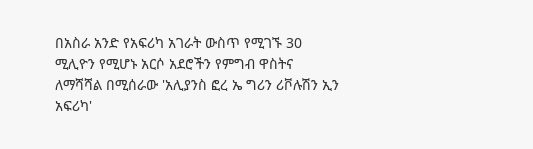በአስራ አንድ የአፍሪካ አገራት ውስጥ የሚገኙ 30 ሚሊዮን የሚሆኑ አርሶ አደሮችን የምግብ ዋስትና ለማሻሻል በሚሰራው 'አሊያንስ ፎረ ኤ ግሪን ሪቮሉሽን ኢን አፍሪካ'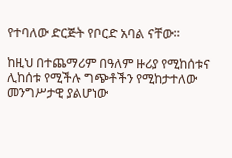የተባለው ድርጅት የቦርድ አባል ናቸው።

ከዚህ በተጨማሪም በዓለም ዙሪያ የሚከሰቱና ሊከሰቱ የሚችሉ ግጭቶችን የሚከታተለው መንግሥታዊ ያልሆነው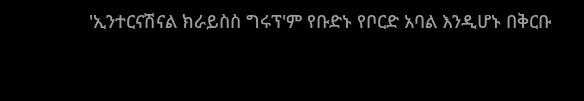'ኢንተርናሽናል ክራይስስ ግሩፕ'ም የቡድኑ የቦርድ አባል እንዲሆኑ በቅርቡ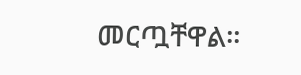መርጧቸዋል።